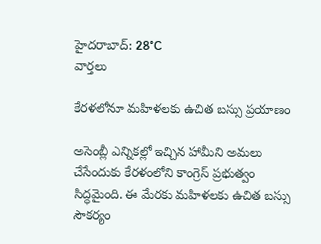హైదరాబాద్: 28°C
వార్తలు

కేరళలోనూ మహిళలకు ఉచిత బస్సు ప్రయాణం

అసెంబ్లీ ఎన్నికల్లో ఇచ్చిన హామీని అమలు చేసేందుకు కేరళంలోని కాంగ్రెస్ ప్రభుత్వం సిద్ధమైంది. ఈ మేరకు మహిళలకు ఉచిత బస్సు సౌకర్యం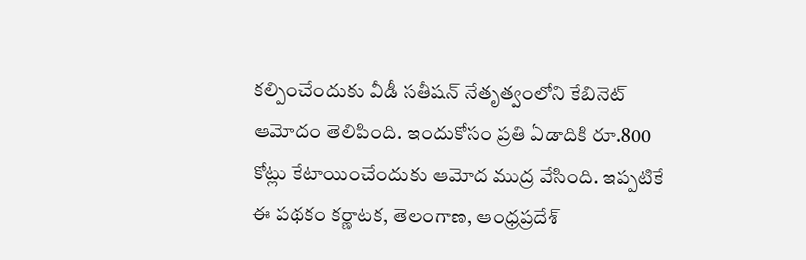కల్పించేందుకు వీడీ సతీషన్ నేతృత్వంలోని కేబినెట్ ఆమోదం తెలిపింది. ఇందుకోసం ప్రతి ఏడాదికి రూ.800 కోట్లు కేటాయించేందుకు ఆమోద ముద్ర వేసింది. ఇప్పటికే ఈ పథకం కర్ణాటక, తెలంగాణ, ఆంధ్రప్రదేశ్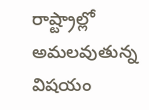రాష్ట్రాల్లో అమలవుతున్న విషయం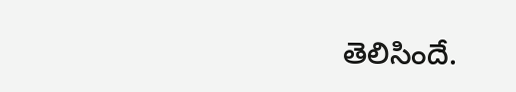తెలిసిందే.